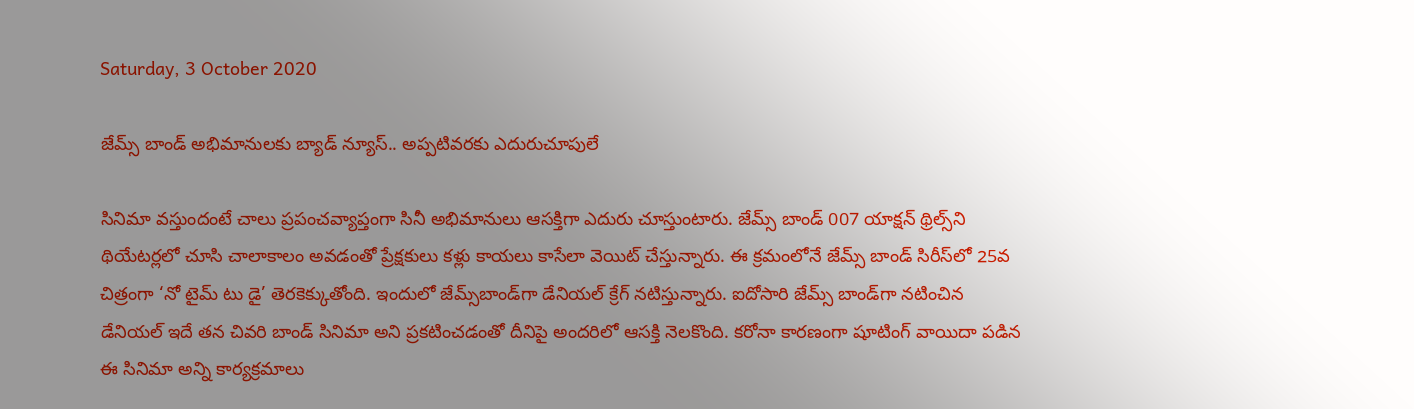Saturday, 3 October 2020

జేమ్స్ బాండ్ అభిమానులకు బ్యాడ్ న్యూస్.. అప్పటివరకు ఎదురుచూపులే

సినిమా వస్తుందంటే చాలు ప్రపంచవ్యాప్తంగా సినీ అభిమానులు ఆసక్తిగా ఎదురు చూస్తుంటారు. జేమ్స్ బాండ్ 007 యాక్షన్ థ్రిల్స్‌ని థియేటర్లలో చూసి చాలాకాలం అవడంతో ప్రేక్షకులు కళ్లు కాయలు కాసేలా వెయిట్ చేస్తున్నారు. ఈ క్రమంలోనే జేమ్స్ బాండ్ సిరీస్‌లో 25వ చిత్రంగా ‘నో టైమ్ టు డై’ తెరకెక్కుతోంది. ఇందులో జేమ్స్‌బాండ్‌గా డేనియల్ క్రేగ్ నటిస్తున్నారు. ఐదోసారి జేమ్స్ బాండ్‌గా నటించిన డేనియల్ ఇదే తన చివరి బాండ్ సినిమా అని ప్రకటించడంతో దీనిపై అందరిలో ఆసక్తి నెలకొంది. కరోనా కారణంగా షూటింగ్ వాయిదా పడిన ఈ సినిమా అన్ని కార్యక్రమాలు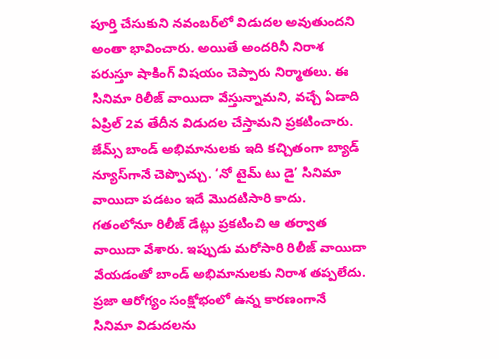పూర్తి చేసుకుని నవంబర్‌లో విడుదల అవుతుందని అంతా భావించారు. అయితే అందరినీ నిరాశ పరుస్తూ షాకింగ్ విషయం చెప్పారు నిర్మాతలు. ఈ సినిమా రిలీజ్ వాయిదా వేస్తున్నామని, వచ్చే ఏడాది ఏప్రిల్ 2వ తేదీన విడుదల చేస్తామని ప్రకటించారు. జేమ్స్‌ బాండ్ అభిమానులకు ఇది కచ్చితంగా బ్యాడ్‌ న్యూస్‌గానే చెప్పొచ్చు. ‘నో టైమ్ టు డై’ సినిమా వాయిదా పడటం ఇదే మొదటిసారి కాదు. గతంలోనూ రిలీజ్ డేట్లు ప్రకటించి ఆ తర్వాత వాయిదా వేశారు. ఇప్పుడు మరోసారి రిలీజ్ వాయిదా వేయడంతో బాండ్ అభిమానులకు నిరాశ తప్పలేదు. ప్రజా ఆరోగ్యం సంక్షోభంలో ఉన్న కారణంగానే సినిమా విడుదలను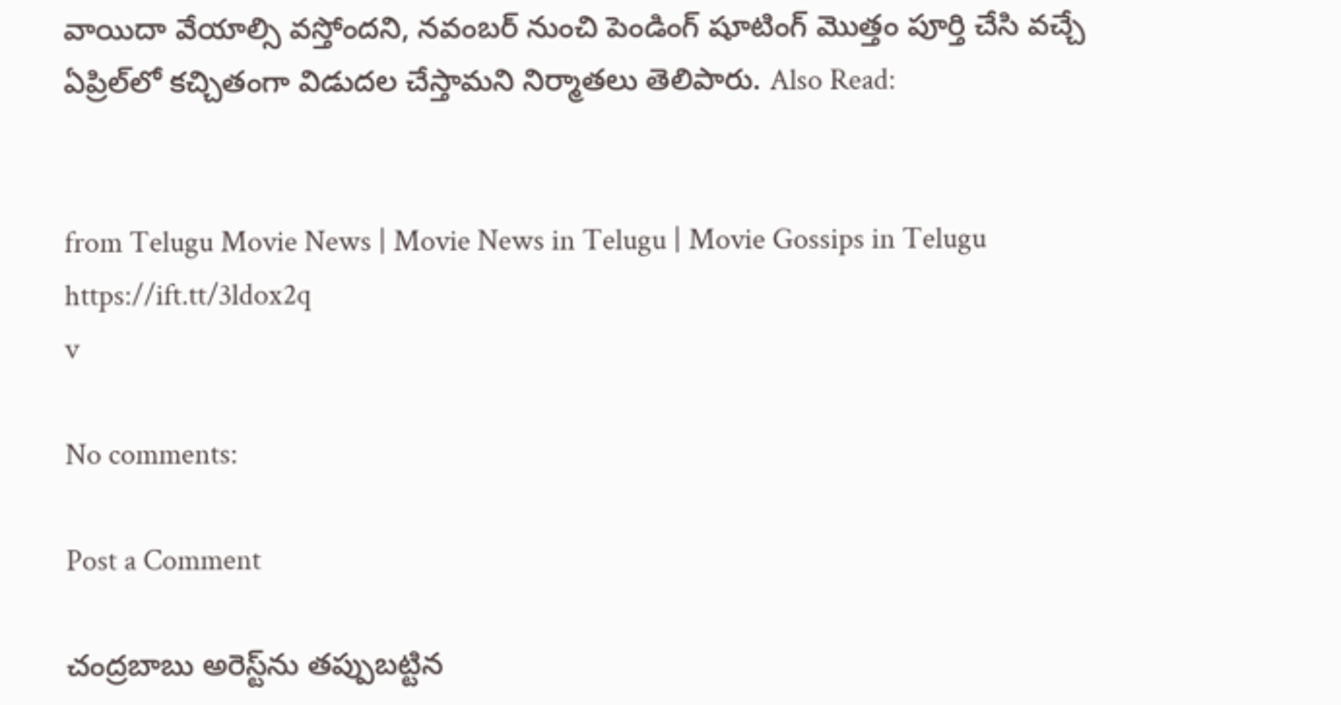వాయిదా వేయాల్సి వస్తోందని, నవంబర్ నుంచి పెండింగ్ షూటింగ్ మొత్తం పూర్తి చేసి వచ్చే ఏప్రిల్‌లో కచ్చితంగా విడుదల చేస్తామని నిర్మాతలు తెలిపారు. Also Read:


from Telugu Movie News | Movie News in Telugu | Movie Gossips in Telugu https://ift.tt/3ldox2q
v

No comments:

Post a Comment

చంద్రబాబు అరెస్ట్‌ను తప్పుబట్టిన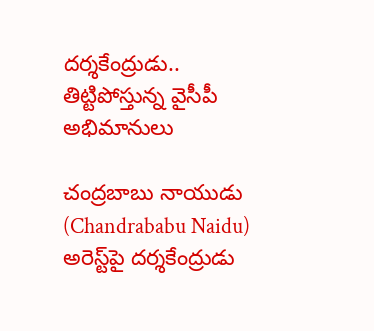దర్శకేంద్రుడు.. తిట్టిపోస్తున్న వైసీపీ అభిమానులు

చంద్రబాబు నాయుడు (Chandrababu Naidu) అరెస్ట్‌పై దర్శకేంద్రుడు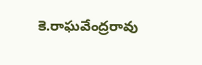కె.రాఘవేంద్రరావు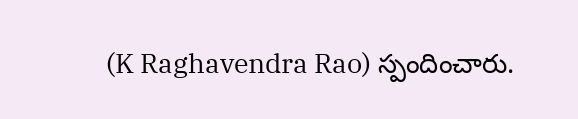(K Raghavendra Rao) స్పందించారు.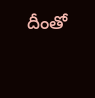దీంతో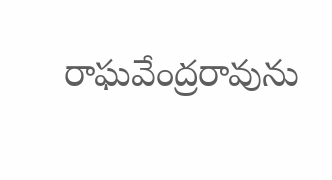రాఘవేంద్రరావును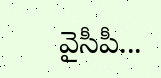వైసీపీ...